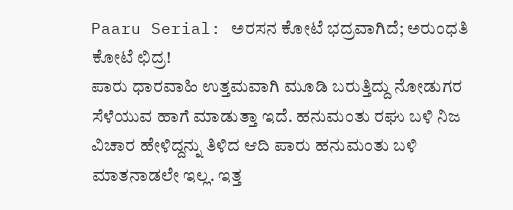Paaru Serial: ಅರಸನ ಕೋಟೆ ಭದ್ರವಾಗಿದೆ; ಅರುಂಧತಿ ಕೋಟೆ ಛಿದ್ರ!
ಪಾರು ಧಾರವಾಹಿ ಉತ್ತಮವಾಗಿ ಮೂಡಿ ಬರುತ್ತಿದ್ದು ನೋಡುಗರ ಸೆಳೆಯುವ ಹಾಗೆ ಮಾಡುತ್ತಾ ಇದೆ. ಹನುಮಂತು ರಘು ಬಳಿ ನಿಜ ವಿಚಾರ ಹೇಳಿದ್ದನ್ನು ತಿಳಿದ ಆದಿ ಪಾರು ಹನುಮಂತು ಬಳಿ ಮಾತನಾಡಲೇ ಇಲ್ಲ. ಇತ್ತ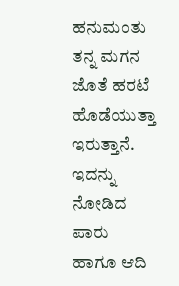ಹನುಮಂತು ತನ್ನ ಮಗನ ಜೊತೆ ಹರಟೆ ಹೊಡೆಯುತ್ತಾ ಇರುತ್ತಾನೆ. ಇದನ್ನು ನೋಡಿದ ಪಾರು ಹಾಗೂ ಆದಿ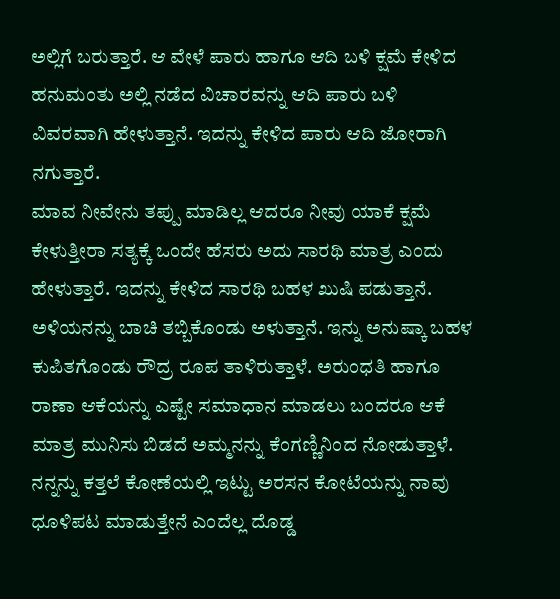ಅಲ್ಲಿಗೆ ಬರುತ್ತಾರೆ. ಆ ವೇಳೆ ಪಾರು ಹಾಗೂ ಆದಿ ಬಳಿ ಕ್ಷಮೆ ಕೇಳಿದ ಹನುಮಂತು ಅಲ್ಲಿ ನಡೆದ ವಿಚಾರವನ್ನು ಆದಿ ಪಾರು ಬಳಿ ವಿವರವಾಗಿ ಹೇಳುತ್ತಾನೆ. ಇದನ್ನು ಕೇಳಿದ ಪಾರು ಆದಿ ಜೋರಾಗಿ ನಗುತ್ತಾರೆ.
ಮಾವ ನೀವೇನು ತಪ್ಪು ಮಾಡಿಲ್ಲ ಆದರೂ ನೀವು ಯಾಕೆ ಕ್ಷಮೆ ಕೇಳುತ್ತೀರಾ ಸತ್ಯಕ್ಕೆ ಒಂದೇ ಹೆಸರು ಅದು ಸಾರಥಿ ಮಾತ್ರ ಎಂದು ಹೇಳುತ್ತಾರೆ. ಇದನ್ನು ಕೇಳಿದ ಸಾರಥಿ ಬಹಳ ಖುಷಿ ಪಡುತ್ತಾನೆ. ಅಳಿಯನನ್ನು ಬಾಚಿ ತಬ್ಬಿಕೊಂಡು ಅಳುತ್ತಾನೆ. ಇನ್ನು ಅನುಷ್ಕಾ ಬಹಳ ಕುಪಿತಗೊಂಡು ರೌದ್ರ ರೂಪ ತಾಳಿರುತ್ತಾಳೆ. ಅರುಂಧತಿ ಹಾಗೂ ರಾಣಾ ಆಕೆಯನ್ನು ಎಷ್ಟೇ ಸಮಾಧಾನ ಮಾಡಲು ಬಂದರೂ ಆಕೆ ಮಾತ್ರ ಮುನಿಸು ಬಿಡದೆ ಅಮ್ಮನನ್ನು ಕೆಂಗಣ್ಣಿನಿಂದ ನೋಡುತ್ತಾಳೆ. ನನ್ನನ್ನು ಕತ್ತಲೆ ಕೋಣೆಯಲ್ಲಿ ಇಟ್ಟು ಅರಸನ ಕೋಟೆಯನ್ನು ನಾವು ಧೂಳಿಪಟ ಮಾಡುತ್ತೇನೆ ಎಂದೆಲ್ಲ ದೊಡ್ಡ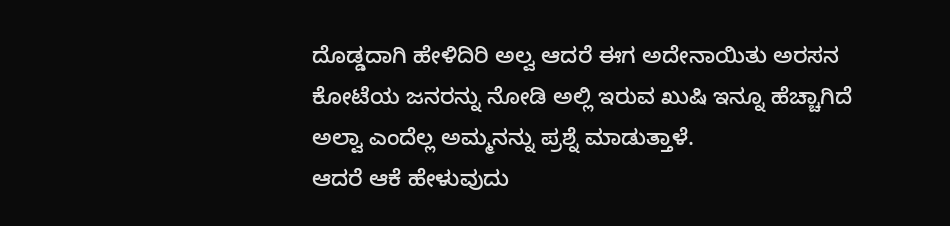ದೊಡ್ಡದಾಗಿ ಹೇಳಿದಿರಿ ಅಲ್ವ ಆದರೆ ಈಗ ಅದೇನಾಯಿತು ಅರಸನ ಕೋಟೆಯ ಜನರನ್ನು ನೋಡಿ ಅಲ್ಲಿ ಇರುವ ಖುಷಿ ಇನ್ನೂ ಹೆಚ್ಚಾಗಿದೆ ಅಲ್ವಾ ಎಂದೆಲ್ಲ ಅಮ್ಮನನ್ನು ಪ್ರಶ್ನೆ ಮಾಡುತ್ತಾಳೆ.
ಆದರೆ ಆಕೆ ಹೇಳುವುದು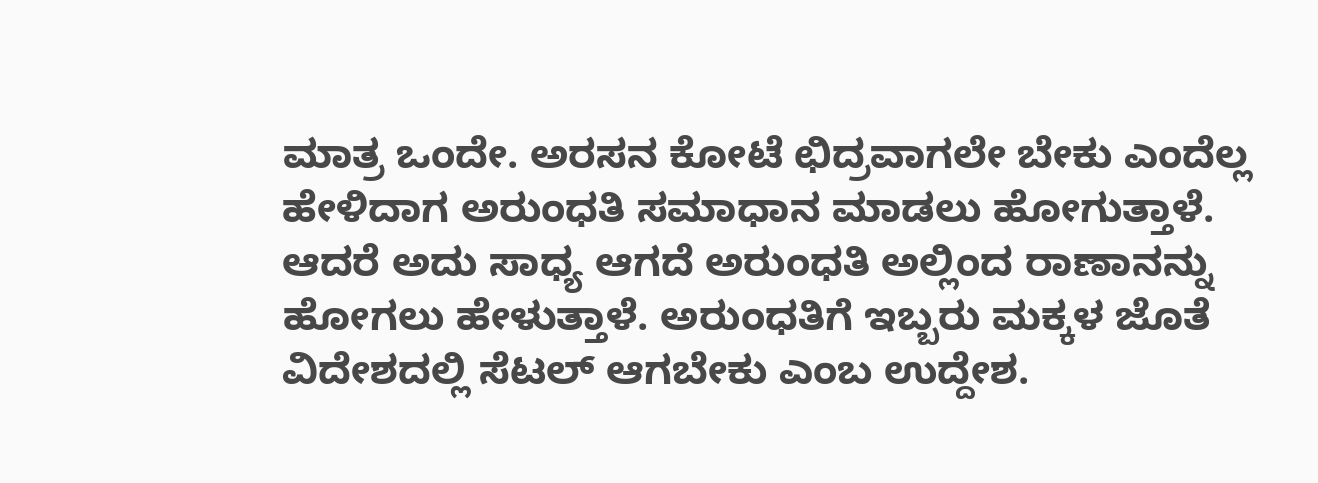ಮಾತ್ರ ಒಂದೇ. ಅರಸನ ಕೋಟೆ ಛಿದ್ರವಾಗಲೇ ಬೇಕು ಎಂದೆಲ್ಲ ಹೇಳಿದಾಗ ಅರುಂಧತಿ ಸಮಾಧಾನ ಮಾಡಲು ಹೋಗುತ್ತಾಳೆ. ಆದರೆ ಅದು ಸಾಧ್ಯ ಆಗದೆ ಅರುಂಧತಿ ಅಲ್ಲಿಂದ ರಾಣಾನನ್ನು ಹೋಗಲು ಹೇಳುತ್ತಾಳೆ. ಅರುಂಧತಿಗೆ ಇಬ್ಬರು ಮಕ್ಕಳ ಜೊತೆ ವಿದೇಶದಲ್ಲಿ ಸೆಟಲ್ ಆಗಬೇಕು ಎಂಬ ಉದ್ದೇಶ.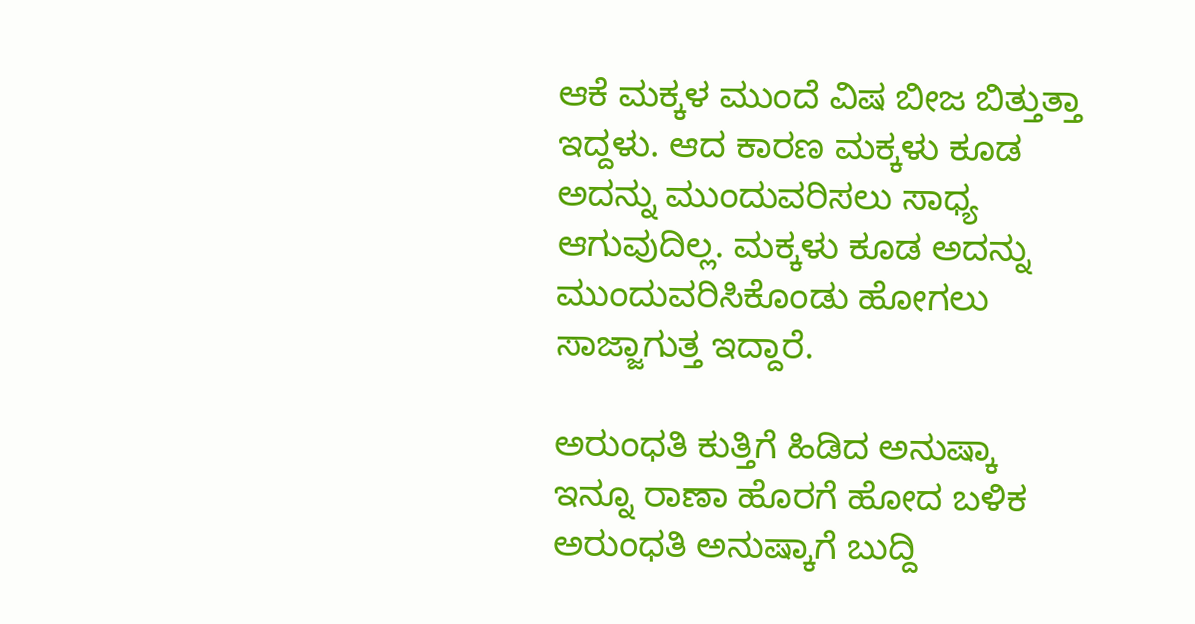ಆಕೆ ಮಕ್ಕಳ ಮುಂದೆ ವಿಷ ಬೀಜ ಬಿತ್ತುತ್ತಾ ಇದ್ದಳು. ಆದ ಕಾರಣ ಮಕ್ಕಳು ಕೂಡ ಅದನ್ನು ಮುಂದುವರಿಸಲು ಸಾಧ್ಯ ಆಗುವುದಿಲ್ಲ. ಮಕ್ಕಳು ಕೂಡ ಅದನ್ನು ಮುಂದುವರಿಸಿಕೊಂಡು ಹೋಗಲು ಸಾಜ್ಜಾಗುತ್ತ ಇದ್ದಾರೆ.

ಅರುಂಧತಿ ಕುತ್ತಿಗೆ ಹಿಡಿದ ಅನುಷ್ಕಾ
ಇನ್ನೂ ರಾಣಾ ಹೊರಗೆ ಹೋದ ಬಳಿಕ ಅರುಂಧತಿ ಅನುಷ್ಕಾಗೆ ಬುದ್ದಿ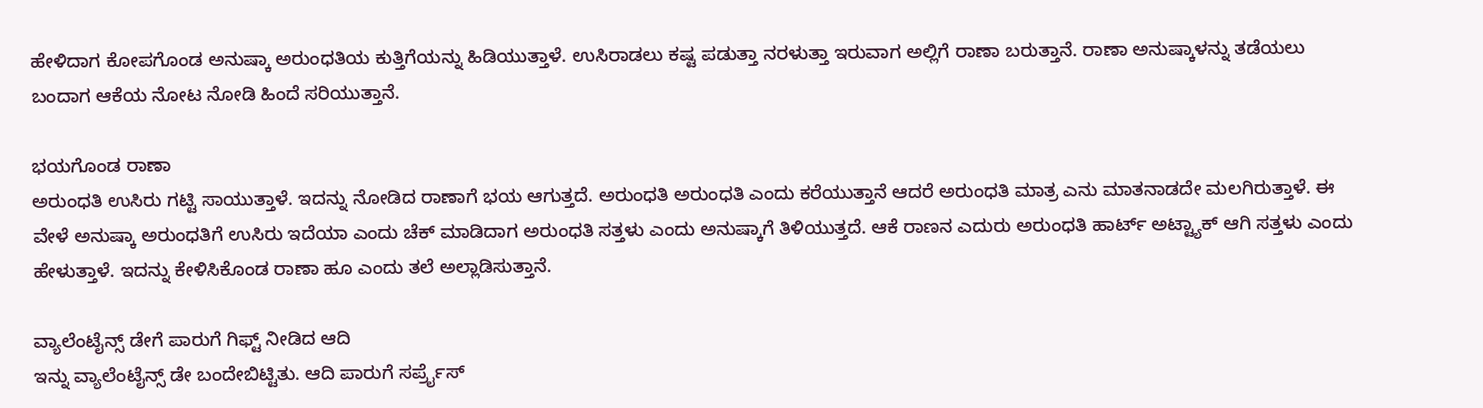ಹೇಳಿದಾಗ ಕೋಪಗೊಂಡ ಅನುಷ್ಕಾ ಅರುಂಧತಿಯ ಕುತ್ತಿಗೆಯನ್ನು ಹಿಡಿಯುತ್ತಾಳೆ. ಉಸಿರಾಡಲು ಕಷ್ಟ ಪಡುತ್ತಾ ನರಳುತ್ತಾ ಇರುವಾಗ ಅಲ್ಲಿಗೆ ರಾಣಾ ಬರುತ್ತಾನೆ. ರಾಣಾ ಅನುಷ್ಕಾಳನ್ನು ತಡೆಯಲು ಬಂದಾಗ ಆಕೆಯ ನೋಟ ನೋಡಿ ಹಿಂದೆ ಸರಿಯುತ್ತಾನೆ.

ಭಯಗೊಂಡ ರಾಣಾ
ಅರುಂಧತಿ ಉಸಿರು ಗಟ್ಟಿ ಸಾಯುತ್ತಾಳೆ. ಇದನ್ನು ನೋಡಿದ ರಾಣಾಗೆ ಭಯ ಆಗುತ್ತದೆ. ಅರುಂಧತಿ ಅರುಂಧತಿ ಎಂದು ಕರೆಯುತ್ತಾನೆ ಆದರೆ ಅರುಂಧತಿ ಮಾತ್ರ ಎನು ಮಾತನಾಡದೇ ಮಲಗಿರುತ್ತಾಳೆ. ಈ ವೇಳೆ ಅನುಷ್ಕಾ ಅರುಂಧತಿಗೆ ಉಸಿರು ಇದೆಯಾ ಎಂದು ಚೆಕ್ ಮಾಡಿದಾಗ ಅರುಂಧತಿ ಸತ್ತಳು ಎಂದು ಅನುಷ್ಕಾಗೆ ತಿಳಿಯುತ್ತದೆ. ಆಕೆ ರಾಣನ ಎದುರು ಅರುಂಧತಿ ಹಾರ್ಟ್ ಅಟ್ಟ್ಯಾಕ್ ಆಗಿ ಸತ್ತಳು ಎಂದು ಹೇಳುತ್ತಾಳೆ. ಇದನ್ನು ಕೇಳಿಸಿಕೊಂಡ ರಾಣಾ ಹೂ ಎಂದು ತಲೆ ಅಲ್ಲಾಡಿಸುತ್ತಾನೆ.

ವ್ಯಾಲೆಂಟೈನ್ಸ್ ಡೇಗೆ ಪಾರುಗೆ ಗಿಫ್ಟ್ ನೀಡಿದ ಆದಿ
ಇನ್ನು ವ್ಯಾಲೆಂಟೈನ್ಸ್ ಡೇ ಬಂದೇಬಿಟ್ಟಿತು. ಆದಿ ಪಾರುಗೆ ಸರ್ಪ್ರೈಸ್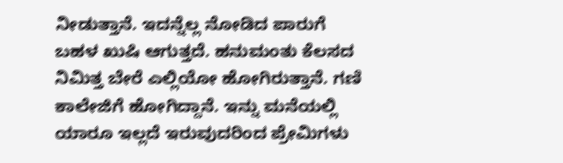ನೀಡುತ್ತಾನೆ. ಇದನ್ನೆಲ್ಲ ನೋಡಿದ ಪಾರುಗೆ ಬಹಳ ಖುಷಿ ಆಗುತ್ತದೆ. ಹನುಮಂತು ಕೆಲಸದ ನಿಮಿತ್ತ ಬೇರೆ ಎಲ್ಲಿಯೋ ಹೋಗಿರುತ್ತಾನೆ. ಗಣಿ ಕಾಲೇಜಿಗೆ ಹೋಗಿದ್ದಾನೆ. ಇನ್ನು ಮನೆಯಲ್ಲಿ ಯಾರೂ ಇಲ್ಲದೆ ಇರುವುದರಿಂದ ಪ್ರೇಮಿಗಳು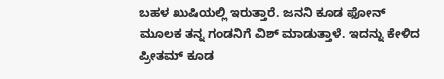ಬಹಳ ಖುಷಿಯಲ್ಲಿ ಇರುತ್ತಾರೆ. ಜನನಿ ಕೂಡ ಫೋನ್ ಮೂಲಕ ತನ್ನ ಗಂಡನಿಗೆ ವಿಶ್ ಮಾಡುತ್ತಾಳೆ. ಇದನ್ನು ಕೇಳಿದ ಪ್ರೀತಮ್ ಕೂಡ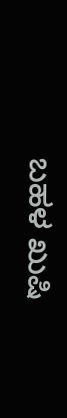ಬಹಳ ಖುಷಿ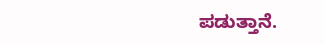ಪಡುತ್ತಾನೆ.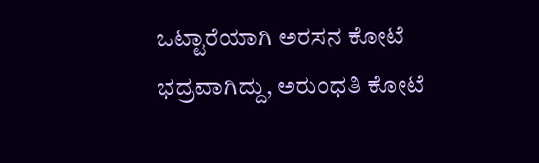ಒಟ್ಟಾರೆಯಾಗಿ ಅರಸನ ಕೋಟೆ ಭದ್ರವಾಗಿದ್ದು, ಅರುಂಧತಿ ಕೋಟೆ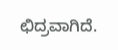ಛಿದ್ರವಾಗಿದೆ.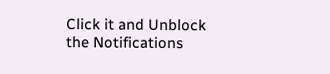Click it and Unblock the Notifications